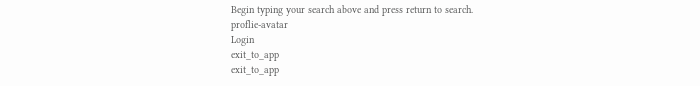Begin typing your search above and press return to search.
proflie-avatar
Login
exit_to_app
exit_to_app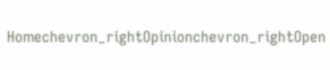Homechevron_rightOpinionchevron_rightOpen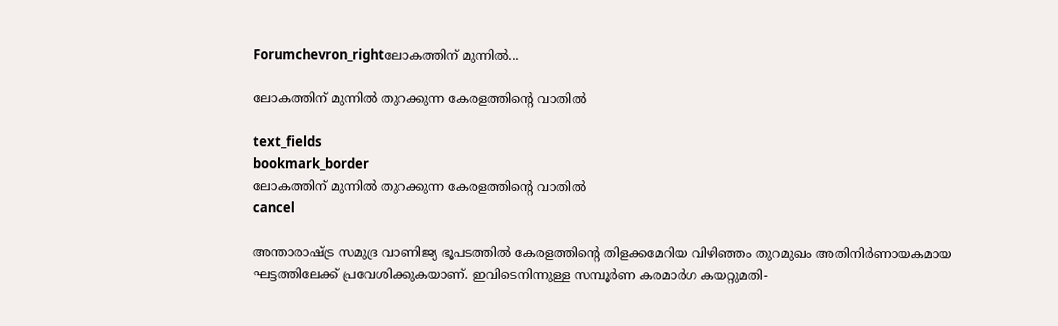Forumchevron_rightലോകത്തിന് മുന്നിൽ...

ലോകത്തിന് മുന്നിൽ തുറക്കുന്ന കേരളത്തിന്റെ വാതിൽ

text_fields
bookmark_border
ലോകത്തിന് മുന്നിൽ തുറക്കുന്ന കേരളത്തിന്റെ വാതിൽ
cancel

അന്താരാഷ്ട്ര സമുദ്ര വാണിജ്യ ഭൂപടത്തിൽ കേരളത്തിന്റെ തിളക്കമേറിയ വിഴിഞ്ഞം തുറമുഖം അതിനിർണായകമായ ഘട്ടത്തിലേക്ക് പ്രവേശിക്കുകയാണ്. ഇവിടെനിന്നുള്ള സമ്പൂർണ കരമാർഗ കയറ്റുമതി-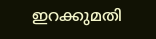ഇറക്കുമതി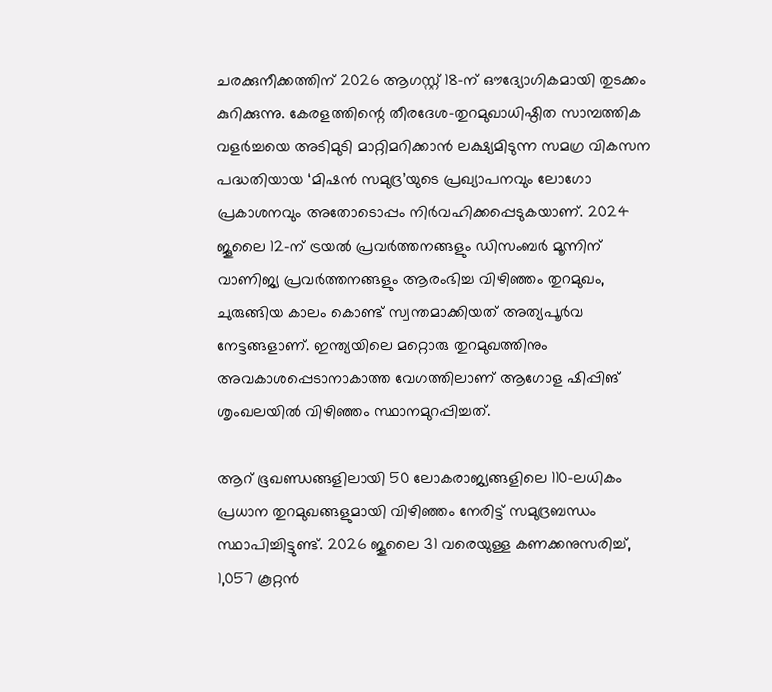ചരക്കുനീക്കത്തിന് 2026 ആഗസ്റ്റ് 18-ന് ഔദ്യോഗികമായി തുടക്കം കുറിക്കുന്നു. കേരളത്തിന്റെ തീരദേശ-തുറമുഖാധിഷ്ഠിത സാമ്പത്തിക വളർച്ചയെ അടിമുടി മാറ്റിമറിക്കാൻ ലക്ഷ്യമിടുന്ന സമഗ്ര വികസന പദ്ധതിയായ ‘മിഷൻ സമുദ്ര’യുടെ പ്രഖ്യാപനവും ലോഗോ പ്രകാശനവും അതോടൊപ്പം നിർവഹിക്കപ്പെടുകയാണ്. 2024 ജൂലൈ 12-ന് ട്രയൽ പ്രവർത്തനങ്ങളും ഡിസംബർ മൂന്നിന് വാണിജ്യ പ്രവർത്തനങ്ങളും ആരംഭിച്ച വിഴിഞ്ഞം തുറമുഖം, ചുരുങ്ങിയ കാലം കൊണ്ട് സ്വന്തമാക്കിയത് അത്യപൂർവ നേട്ടങ്ങളാണ്. ഇന്ത്യയിലെ മറ്റൊരു തുറമുഖത്തിനും അവകാശപ്പെടാനാകാത്ത വേഗത്തിലാണ് ആഗോള ഷിപ്പിങ് ശൃംഖലയിൽ വിഴിഞ്ഞം സ്ഥാനമുറപ്പിച്ചത്.

ആറ് ഭൂഖണ്ഡങ്ങളിലായി 50 ലോകരാജ്യങ്ങളിലെ 110-ലധികം പ്രധാന തുറമുഖങ്ങളുമായി വിഴിഞ്ഞം നേരിട്ട് സമുദ്രബന്ധം സ്ഥാപിച്ചിട്ടുണ്ട്. 2026 ജൂലൈ 31 വരെയുള്ള കണക്കനുസരിച്ച്, 1,057 കൂറ്റൻ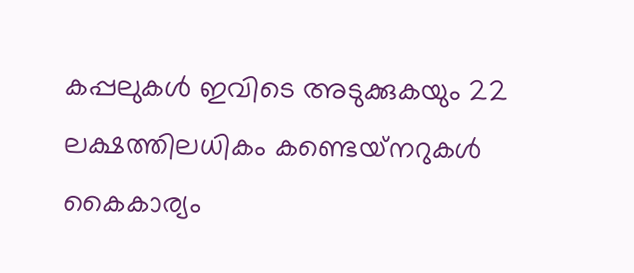കപ്പലുകൾ ഇവിടെ അടുക്കുകയും 22 ലക്ഷത്തിലധികം കണ്ടെയ്‌നറുകൾ കൈകാര്യം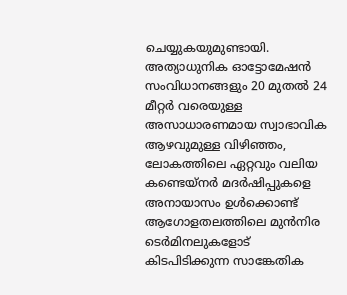ചെയ്യുകയുമുണ്ടായി. അത്യാധുനിക ഓട്ടോമേഷൻ സംവിധാനങ്ങളും 20 മുതൽ 24 മീറ്റർ വരെയുള്ള അസാധാരണമായ സ്വാഭാവിക ആഴവുമുള്ള വിഴിഞ്ഞം, ലോകത്തിലെ ഏറ്റവും വലിയ കണ്ടെയ്‌നർ മദർഷിപ്പുകളെ അനായാസം ഉൾക്കൊണ്ട് ആഗോളതലത്തിലെ മുൻനിര ടെർമിനലുകളോട് കിടപിടിക്കുന്ന സാങ്കേതിക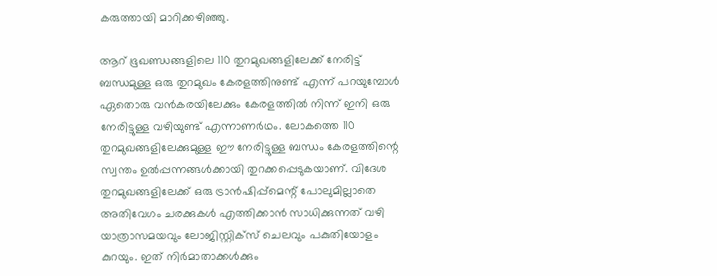കരുത്തായി മാറിക്കഴിഞ്ഞു.

ആറ് ഭൂഖണ്ഡങ്ങളിലെ 110 തുറമുഖങ്ങളിലേക്ക് നേരിട്ട് ബന്ധമുള്ള ഒരു തുറമുഖം കേരളത്തിനുണ്ട് എന്ന് പറയുമ്പോൾ ഏതൊരു വൻകരയിലേക്കും കേരളത്തിൽ നിന്ന് ഇനി ഒരു നേരിട്ടുള്ള വഴിയുണ്ട് എന്നാണർഥം. ലോകത്തെ 110 തുറമുഖങ്ങളിലേക്കുമുള്ള ഈ നേരിട്ടുള്ള ബന്ധം കേരളത്തിന്റെ സ്വന്തം ഉൽപ്പന്നങ്ങൾക്കായി തുറക്കപ്പെടുകയാണ്. വിദേശ തുറമുഖങ്ങളിലേക്ക് ഒരു ട്രാൻഷിപ്പ്മെന്റ് പോലുമില്ലാതെ അതിവേഗം ചരക്കുകൾ എത്തിക്കാൻ സാധിക്കുന്നത് വഴി യാത്രാസമയവും ലോജിസ്റ്റിക്‌സ് ചെലവും പകുതിയോളം കുറയും. ഇത് നിർമാതാക്കൾക്കും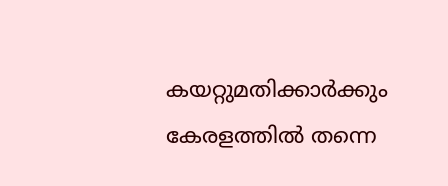കയറ്റുമതിക്കാർക്കും കേരളത്തിൽ തന്നെ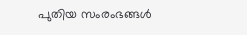പുതിയ സംരംഭങ്ങൾ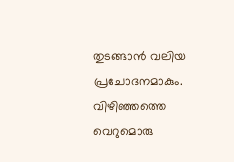തുടങ്ങാൻ വലിയ പ്രചോദനമാകും. വിഴിഞ്ഞത്തെ വെറുമൊരു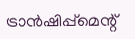ട്രാൻഷിപ്പ്മെന്റ്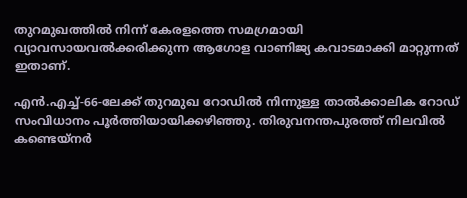തുറമുഖത്തിൽ നിന്ന് കേരളത്തെ സമഗ്രമായി വ്യാവസായവൽക്കരിക്കുന്ന ആഗോള വാണിജ്യ കവാടമാക്കി മാറ്റുന്നത് ഇതാണ്.

എൻ.എച്ച്-66-ലേക്ക് തുറമുഖ റോഡിൽ നിന്നുള്ള താൽക്കാലിക റോഡ് സംവിധാനം പൂർത്തിയായിക്കഴിഞ്ഞു. തിരുവനന്തപുരത്ത് നിലവിൽ കണ്ടെയ്‌നർ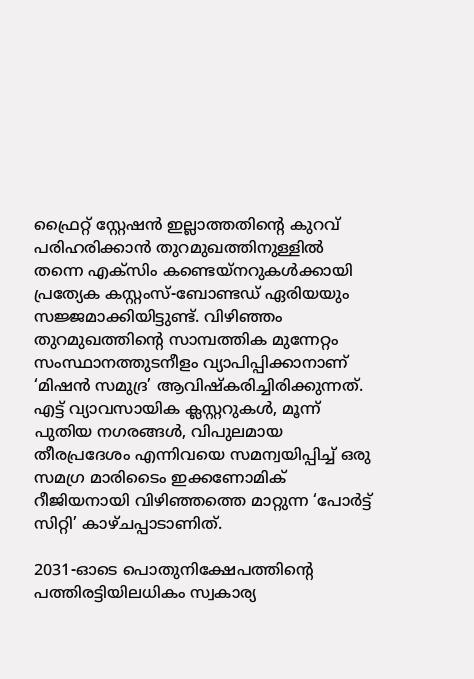ഫ്രൈറ്റ് സ്റ്റേഷൻ ഇല്ലാത്തതിന്റെ കുറവ് പരിഹരിക്കാൻ തുറമുഖത്തിനുള്ളിൽ തന്നെ എക്സിം കണ്ടെയ്‌നറുകൾക്കായി പ്രത്യേക കസ്റ്റംസ്-ബോണ്ടഡ് ഏരിയയും സജ്ജമാക്കിയിട്ടുണ്ട്. വിഴിഞ്ഞം തുറമുഖത്തിന്റെ സാമ്പത്തിക മുന്നേറ്റം സംസ്ഥാനത്തുടനീളം വ്യാപിപ്പിക്കാനാണ് ‘മിഷൻ സമുദ്ര’ ആവിഷ്കരിച്ചിരിക്കുന്നത്. എട്ട് വ്യാവസായിക ക്ലസ്റ്ററുകൾ, മൂന്ന് പുതിയ നഗരങ്ങൾ, വിപുലമായ തീരപ്രദേശം എന്നിവയെ സമന്വയിപ്പിച്ച് ഒരു സമഗ്ര മാരിടൈം ഇക്കണോമിക് റീജിയനായി വിഴിഞ്ഞത്തെ മാറ്റുന്ന ‘പോർട്ട് സിറ്റി’ കാഴ്ചപ്പാടാണിത്.

2031-ഓടെ പൊതുനിക്ഷേപത്തിന്റെ പത്തിരട്ടിയിലധികം സ്വകാര്യ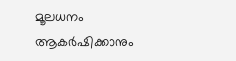മൂലധനം ആകർഷിക്കാനും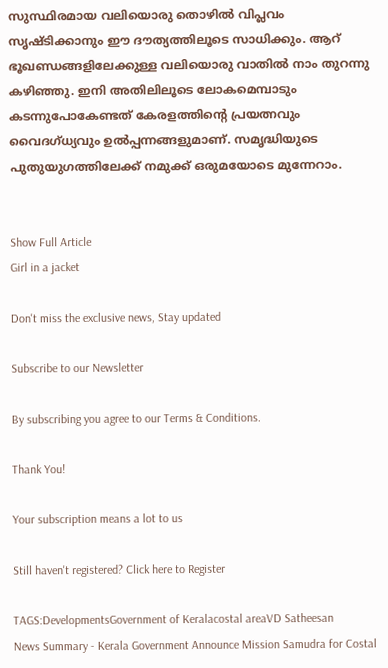സുസ്ഥിരമായ വലിയൊരു തൊഴിൽ വിപ്ലവം സൃഷ്ടിക്കാനും ഈ ദൗത്യത്തിലൂടെ സാധിക്കും. ആറ് ഭൂഖണ്ഡങ്ങളിലേക്കുള്ള വലിയൊരു വാതിൽ നാം തുറന്നു കഴിഞ്ഞു. ഇനി അതിലിലൂടെ ലോകമെമ്പാടും കടന്നുപോകേണ്ടത് കേരളത്തിന്റെ പ്രയത്നവും വൈദഗ്ധ്യവും ഉൽപ്പന്നങ്ങളുമാണ്. സമൃദ്ധിയുടെ പുതുയുഗത്തിലേക്ക് നമുക്ക് ഒരുമയോടെ മുന്നേറാം.


Show Full Article
Girl in a jacket

Don't miss the exclusive news, Stay updated

Subscribe to our Newsletter

By subscribing you agree to our Terms & Conditions.

Thank You!

Your subscription means a lot to us

Still haven't registered? Click here to Register

TAGS:DevelopmentsGovernment of Keralacostal areaVD Satheesan
News Summary - Kerala Government Announce Mission Samudra for Costal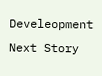Develeopment
Next Story